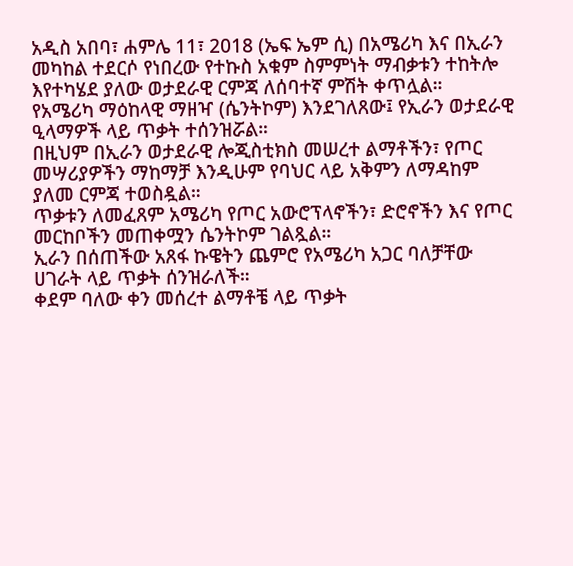አዲስ አበባ፣ ሐምሌ 11፣ 2018 (ኤፍ ኤም ሲ) በአሜሪካ እና በኢራን መካከል ተደርሶ የነበረው የተኩስ አቁም ስምምነት ማብቃቱን ተከትሎ እየተካሄደ ያለው ወታደራዊ ርምጃ ለሰባተኛ ምሽት ቀጥሏል።
የአሜሪካ ማዕከላዊ ማዘዣ (ሴንትኮም) እንደገለጸው፤ የኢራን ወታደራዊ ዒላማዎች ላይ ጥቃት ተሰንዝሯል።
በዚህም በኢራን ወታደራዊ ሎጂስቲክስ መሠረተ ልማቶችን፣ የጦር መሣሪያዎችን ማከማቻ እንዲሁም የባህር ላይ አቅምን ለማዳከም ያለመ ርምጃ ተወስዷል።
ጥቃቱን ለመፈጸም አሜሪካ የጦር አውሮፕላኖችን፣ ድሮኖችን እና የጦር መርከቦችን መጠቀሟን ሴንትኮም ገልጿል።
ኢራን በሰጠችው አጸፋ ኩዌትን ጨምሮ የአሜሪካ አጋር ባለቻቸው ሀገራት ላይ ጥቃት ሰንዝራለች።
ቀደም ባለው ቀን መሰረተ ልማቶቼ ላይ ጥቃት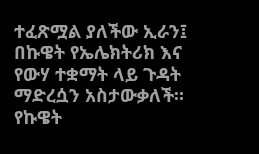ተፈጽሟል ያለችው ኢራን፤ በኩዌት የኤሌክትሪክ እና የውሃ ተቋማት ላይ ጉዳት ማድረሷን አስታውቃለች።
የኩዌት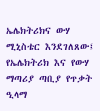ኤሌክትሪክና ውሃ ሚኒስቴር እንደገለጸው፤ የኤሌክትሪክ እና የውሃ ማጣሪያ ጣቢያ የጥቃት ዒላማ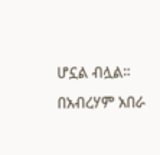ሆኗል ብሏል።
በአብረሃም አበራ